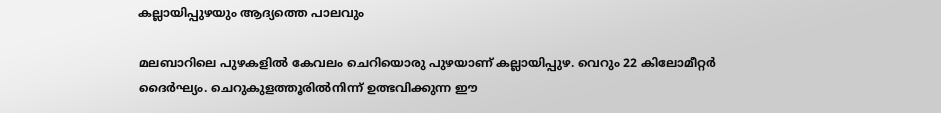കല്ലായിപ്പുഴയും ആദ്യത്തെ പാലവും

മലബാറിലെ പുഴകളിൽ കേവലം ചെറിയൊരു പുഴയാണ് കല്ലായിപ്പുഴ. വെറും 22 കിലോമീറ്റർ ദൈർഘ്യം. ചെറുകുളത്തൂരിൽനിന്ന് ഉത്ഭവിക്കുന്ന ഈ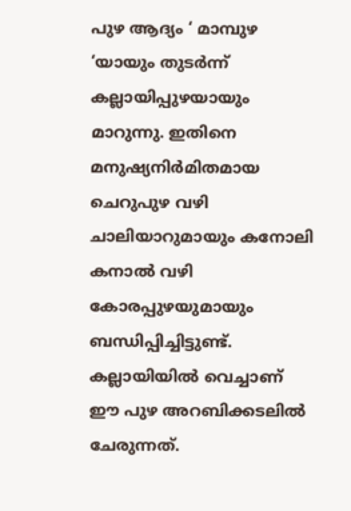പുഴ ആദ്യം ‘ മാമ്പുഴ ‘യായും തുടർന്ന് കല്ലായിപ്പുഴയായും മാറുന്നു. ഇതിനെ മനുഷ്യനിർമിതമായ ചെറുപുഴ വഴി ചാലിയാറുമായും കനോലി കനാൽ വഴി കോരപ്പുഴയുമായും ബന്ധിപ്പിച്ചിട്ടുണ്ട്. കല്ലായിയിൽ വെച്ചാണ് ഈ പുഴ അറബിക്കടലിൽ ചേരുന്നത്.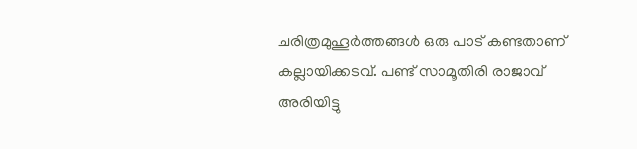ചരിത്രമുഹൂർത്തങ്ങൾ ഒരു പാട് കണ്ടതാണ് കല്ലായിക്കടവ്. പണ്ട് സാമൂതിരി രാജാവ് അരിയിട്ടു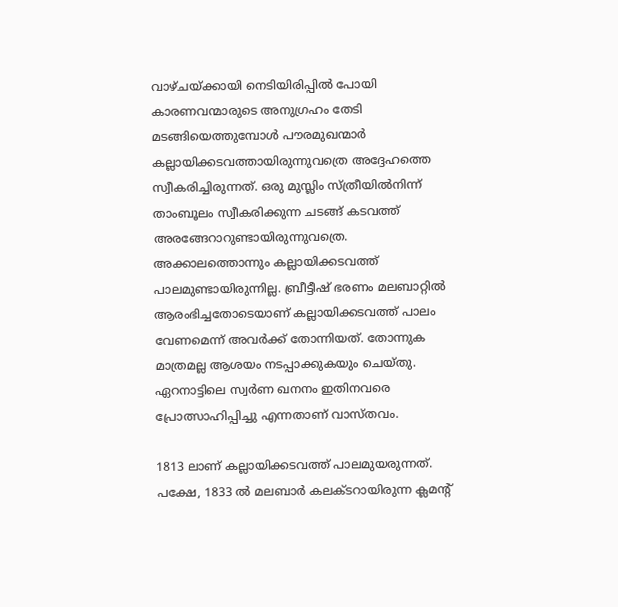വാഴ്ചയ്ക്കായി നെടിയിരിപ്പിൽ പോയി കാരണവന്മാരുടെ അനുഗ്രഹം തേടി മടങ്ങിയെത്തുമ്പോൾ പൗരമുഖന്മാർ കല്ലായിക്കടവത്തായിരുന്നുവത്രെ അദ്ദേഹത്തെ സ്വീകരിച്ചിരുന്നത്. ഒരു മുസ്ലിം സ്ത്രീയിൽനിന്ന് താംബൂലം സ്വീകരിക്കുന്ന ചടങ്ങ് കടവത്ത് അരങ്ങേറാറുണ്ടായിരുന്നുവത്രെ. അക്കാലത്തൊന്നും കല്ലായിക്കടവത്ത് പാലമുണ്ടായിരുന്നില്ല. ബ്രീട്ടീഷ് ഭരണം മലബാറ്റിൽ ആരംഭിച്ചതോടെയാണ് കല്ലായിക്കടവത്ത് പാലം വേണമെന്ന് അവർക്ക് തോന്നിയത്. തോന്നുക മാത്രമല്ല ആശയം നടപ്പാക്കുകയും ചെയ്തു. ഏറനാട്ടിലെ സ്വർണ ഖനനം ഇതിനവരെ പ്രോത്സാഹിപ്പിച്ചു എന്നതാണ് വാസ്തവം.

1813 ലാണ് കല്ലായിക്കടവത്ത് പാലമുയരുന്നത്. പക്ഷേ, 1833 ൽ മലബാർ കലക്ടറായിരുന്ന ക്ലമന്റ്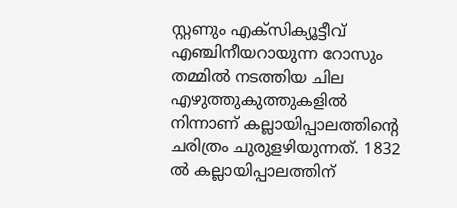സ്റ്റണും എക്സിക്യൂട്ടീവ് എഞ്ചിനീയറായുന്ന റോസും തമ്മിൽ നടത്തിയ ചില എഴുത്തുകുത്തുകളിൽ നിന്നാണ് കല്ലായിപ്പാലത്തിന്റെ ചരിത്രം ചുരുളഴിയുന്നത്. 1832 ൽ കല്ലായിപ്പാലത്തിന്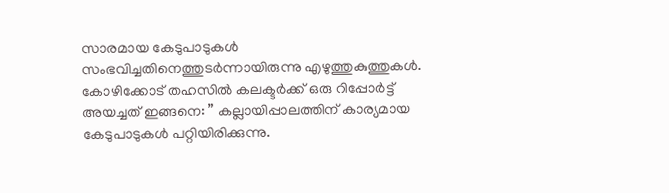സാരമായ കേടുപാടുകൾ സംഭവിച്ചതിനെത്തുടർന്നായിരുന്നു എഴുത്തുകുത്തുകൾ. കോഴിക്കോട് തഹസിൽ കലക്ടർക്ക് ഒരു റിപ്പോർട്ട് അയച്ചത് ഇങ്ങനെ: ” കല്ലായിപ്പാലത്തിന് കാര്യമായ കേടുപാടുകൾ പറ്റിയിരിക്കുന്നു.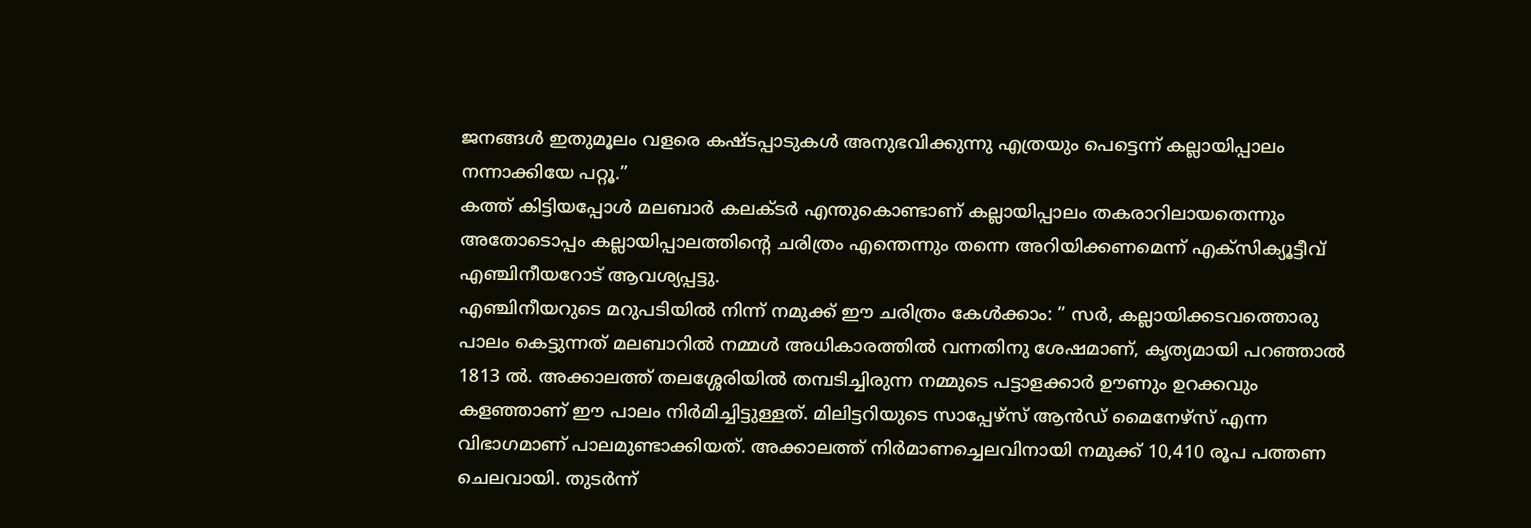ജനങ്ങൾ ഇതുമൂലം വളരെ കഷ്ടപ്പാടുകൾ അനുഭവിക്കുന്നു എത്രയും പെട്ടെന്ന് കല്ലായിപ്പാലം നന്നാക്കിയേ പറ്റൂ.”
കത്ത് കിട്ടിയപ്പോൾ മലബാർ കലക്ടർ എന്തുകൊണ്ടാണ് കല്ലായിപ്പാലം തകരാറിലായതെന്നും അതോടൊപ്പം കല്ലായിപ്പാലത്തിന്റെ ചരിത്രം എന്തെന്നും തന്നെ അറിയിക്കണമെന്ന് എക്സിക്യൂട്ടീവ് എഞ്ചിനീയറോട് ആവശ്യപ്പട്ടു.
എഞ്ചിനീയറുടെ മറുപടിയിൽ നിന്ന് നമുക്ക് ഈ ചരിത്രം കേൾക്കാം: ” സർ, കല്ലായിക്കടവത്തൊരു പാലം കെട്ടുന്നത് മലബാറിൽ നമ്മൾ അധികാരത്തിൽ വന്നതിനു ശേഷമാണ്, കൃത്യമായി പറഞ്ഞാൽ 1813 ൽ. അക്കാലത്ത് തലശ്ശേരിയിൽ തമ്പടിച്ചിരുന്ന നമ്മുടെ പട്ടാളക്കാർ ഊണും ഉറക്കവും കളഞ്ഞാണ് ഈ പാലം നിർമിച്ചിട്ടുള്ളത്. മിലിട്ടറിയുടെ സാപ്പേഴ്സ് ആൻഡ് മൈനേഴ്സ് എന്ന വിഭാഗമാണ് പാലമുണ്ടാക്കിയത്. അക്കാലത്ത് നിർമാണച്ചെലവിനായി നമുക്ക് 10,410 രൂപ പത്തണ ചെലവായി. തുടർന്ന്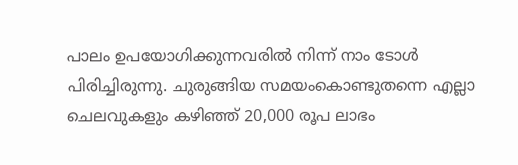പാലം ഉപയോഗിക്കുന്നവരിൽ നിന്ന് നാം ടോൾ പിരിച്ചിരുന്നു. ചുരുങ്ങിയ സമയംകൊണ്ടുതന്നെ എല്ലാ ചെലവുകളും കഴിഞ്ഞ് 20,000 രൂപ ലാഭം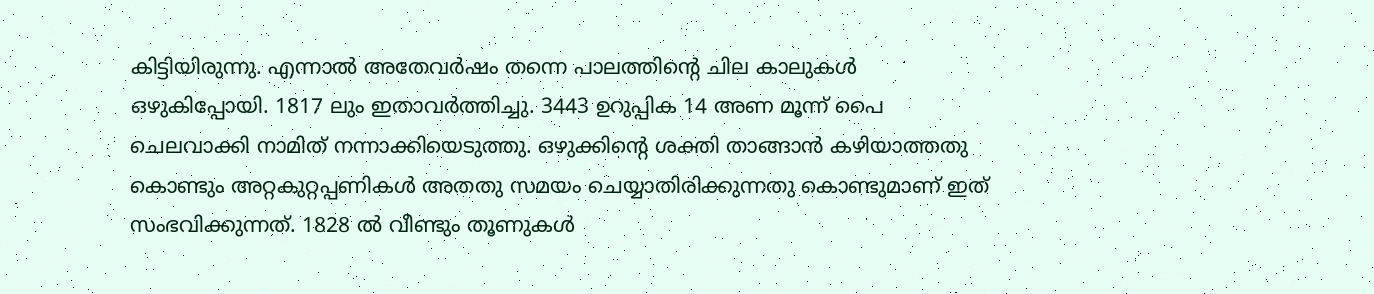കിട്ടിയിരുന്നു. എന്നാൽ അതേവർഷം തന്നെ പാലത്തിന്റെ ചില കാലുകൾ ഒഴുകിപ്പോയി. 1817 ലും ഇതാവർത്തിച്ചു. 3443 ഉറുപ്പിക 14 അണ മൂന്ന് പൈ ചെലവാക്കി നാമിത് നന്നാക്കിയെടുത്തു. ഒഴുക്കിന്റെ ശക്തി താങ്ങാൻ കഴിയാത്തതു കൊണ്ടും അറ്റകുറ്റപ്പണികൾ അതതു സമയം ചെയ്യാതിരിക്കുന്നതു കൊണ്ടുമാണ് ഇത് സംഭവിക്കുന്നത്. 1828 ൽ വീണ്ടും തൂണുകൾ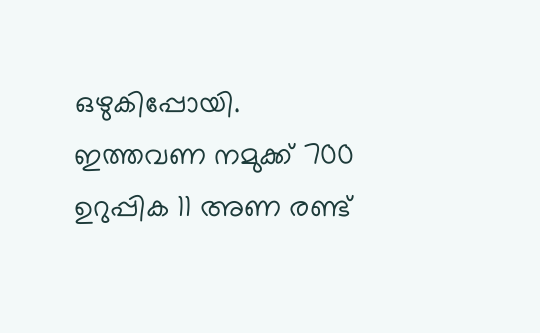ഒഴുകിപ്പോയി. ഇത്തവണ നമുക്ക് 700 ഉറുപ്പിക 11 അണ രണ്ട്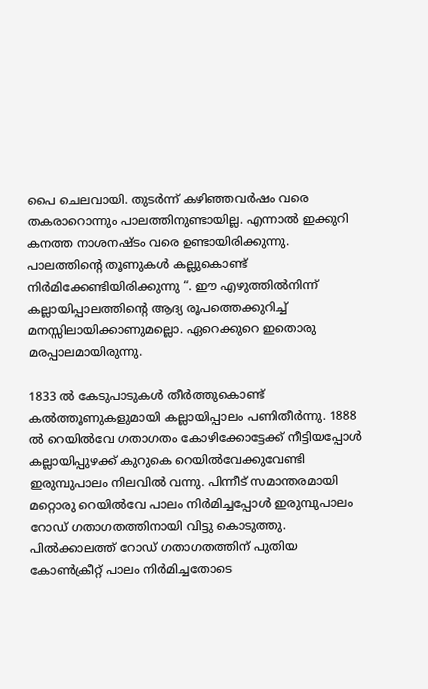പൈ ചെലവായി. തുടർന്ന് കഴിഞ്ഞവർഷം വരെ തകരാറൊന്നും പാലത്തിനുണ്ടായില്ല. എന്നാൽ ഇക്കുറി കനത്ത നാശനഷ്ടം വരെ ഉണ്ടായിരിക്കുന്നു. പാലത്തിന്റെ തൂണുകൾ കല്ലുകൊണ്ട് നിർമിക്കേണ്ടിയിരിക്കുന്നു “. ഈ എഴുത്തിൽനിന്ന് കല്ലായിപ്പാലത്തിന്റെ ആദ്യ രൂപത്തെക്കുറിച്ച് മനസ്സിലായിക്കാണുമല്ലൊ. ഏറെക്കുറെ ഇതൊരു മരപ്പാലമായിരുന്നു.

1833 ൽ കേടുപാടുകൾ തീർത്തുകൊണ്ട് കൽത്തൂണുകളുമായി കല്ലായിപ്പാലം പണിതീർന്നു. 1888 ൽ റെയിൽവേ ഗതാഗതം കോഴിക്കോട്ടേക്ക് നീട്ടിയപ്പോൾ കല്ലായിപ്പുഴക്ക് കുറുകെ റെയിൽവേക്കുവേണ്ടി ഇരുമ്പുപാലം നിലവിൽ വന്നു. പിന്നീട് സമാന്തരമായി മറ്റൊരു റെയിൽവേ പാലം നിർമിച്ചപ്പോൾ ഇരുമ്പുപാലം റോഡ് ഗതാഗതത്തിനായി വിട്ടു കൊടുത്തു. പിൽക്കാലത്ത് റോഡ് ഗതാഗതത്തിന് പുതിയ കോൺക്രീറ്റ് പാലം നിർമിച്ചതോടെ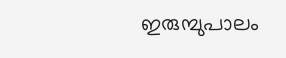ഇരുമ്പുപാലം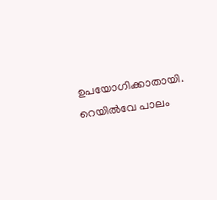ഉപയോഗിക്കാതായി. റെയിൽവേ പാലം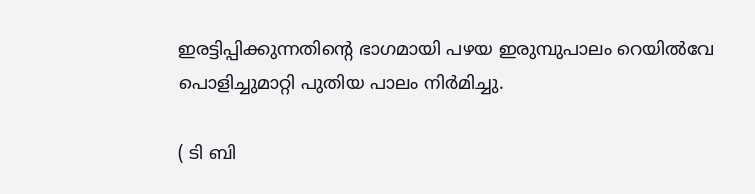ഇരട്ടിപ്പിക്കുന്നതിന്റെ ഭാഗമായി പഴയ ഇരുമ്പുപാലം റെയിൽവേ പൊളിച്ചുമാറ്റി പുതിയ പാലം നിർമിച്ചു.

( ടി ബി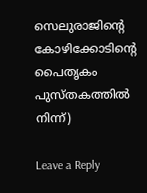സെലുരാജിന്റെ കോഴിക്കോടിന്റെ പൈതൃകം പുസ്തകത്തിൽ നിന്ന്)

Leave a Reply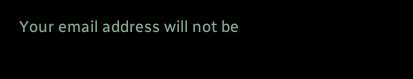Your email address will not be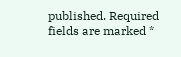published. Required fields are marked *